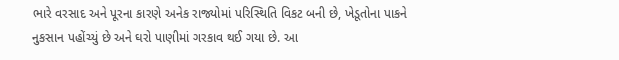ભારે વરસાદ અને પૂરના કારણે અનેક રાજ્યોમાં પરિસ્થિતિ વિકટ બની છે, ખેડૂતોના પાકને નુકસાન પહોંચ્યું છે અને ઘરો પાણીમાં ગરકાવ થઈ ગયા છે. આ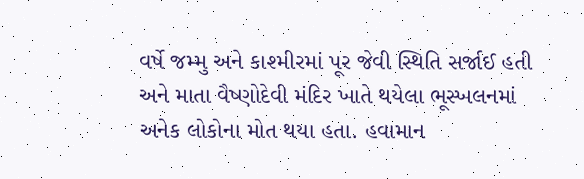વર્ષે જમ્મુ અને કાશ્મીરમાં પૂર જેવી સ્થિતિ સર્જાઈ હતી અને માતા વૈષ્ણોદેવી મંદિર ખાતે થયેલા ભૂસ્ખલનમાં અનેક લોકોના મોત થયા હતા. હવામાન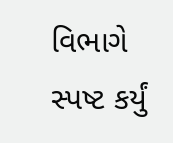વિભાગે સ્પષ્ટ કર્યું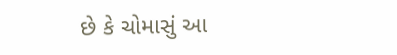છે કે ચોમાસું આ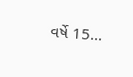વર્ષે 15...